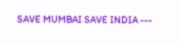SAVE MUMBAI SAVE INDIA ---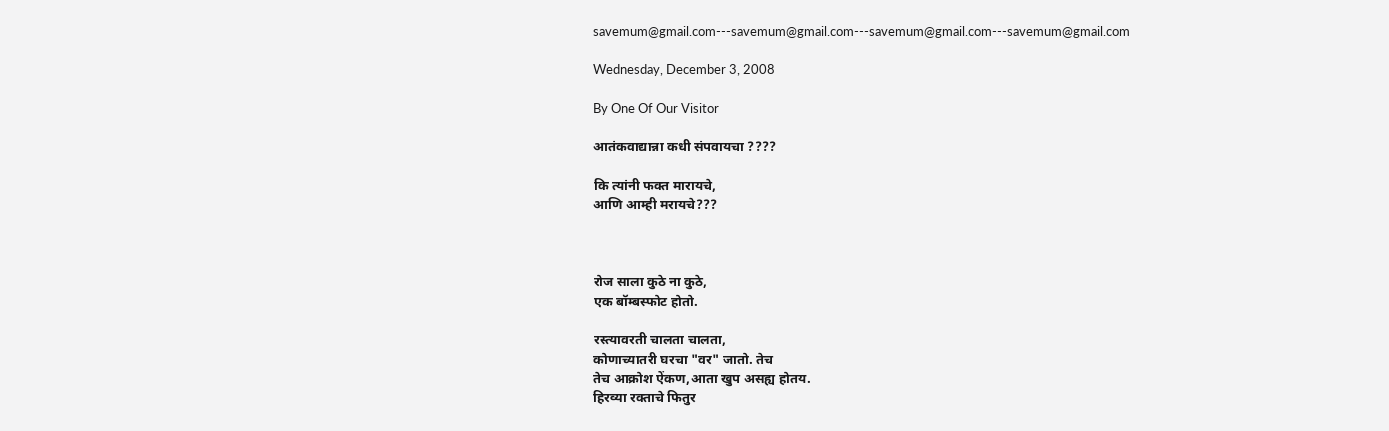savemum@gmail.com---savemum@gmail.com---savemum@gmail.com---savemum@gmail.com

Wednesday, December 3, 2008

By One Of Our Visitor

आतंकवाद्यान्ना कधी संपवायचा ????

कि त्यांनी फक्त मारायचे,
आणि आम्ही मरायचे???



रोज साला कुठे ना कुठे,
एक बॉम्बस्फोट होतो.

रस्त्यावरती चालता चालता,
कोणाच्यातरी घरचा "वर" जातो. तेच
तेच आक्रोश ऐंकण,आता खुप असह्य होतय.
हिरव्या रक्ताचे फितुर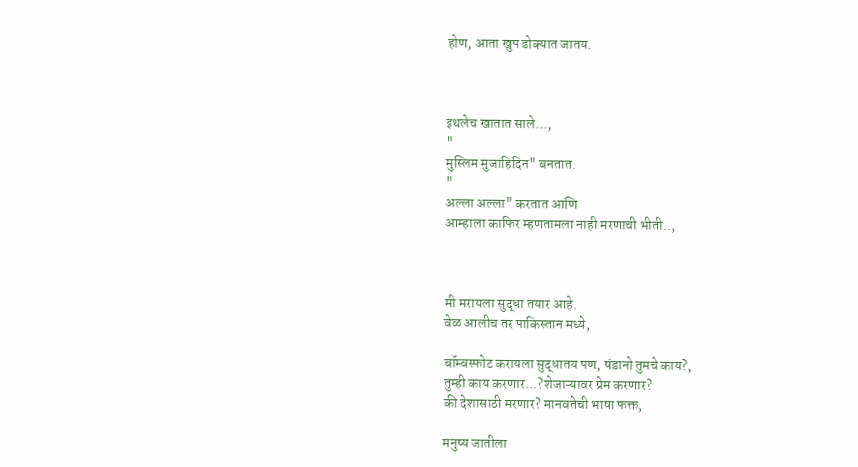होण, आता खुप डोक्यात जातय.



इथलेच खातात साले...,
"
मुस्लिम मुजाहिदिन" बनतात.
"
अल्ला अल्ला" करतात आणि
आम्हाला काफिर म्हणतामला नाही मरणाची भीती..,



मी मरायला सुद्धा तयार आहे.
वेळ आलीच तर पाकिस्तान मध्ये,

बॉम्बस्फोट करायला सुद्धातय पण, षंडानो तुमचे काय?,
तुम्ही काय करणार...?शेजाऱ्यावर प्रेम करणार?
की देशासाठी मरणार? मानवतेची भाषा फक्त,

मनुष्य जातीला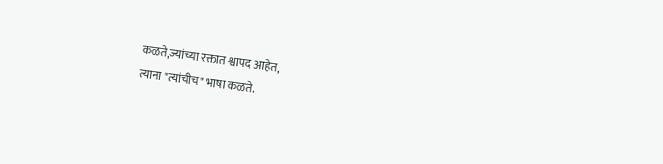कळते,ज्यांच्या रक्तात श्वापद आहेत,
त्याना "त्यांचीच" भाषा कळते.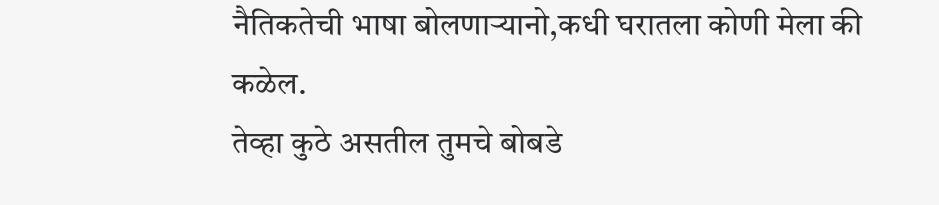नैतिकतेची भाषा बोलणाऱ्यानो,कधी घरातला कोणी मेला की कळेल.
तेव्हा कुठे असतील तुमचे बोबडे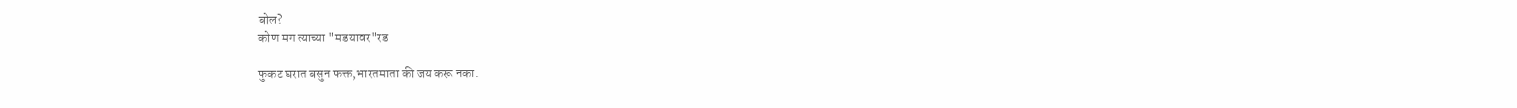बोल?
कोण मग त्याच्या "मडयावर"रड

फुकट घरात बसुन फक्त,भारतमाता की जय करू नका.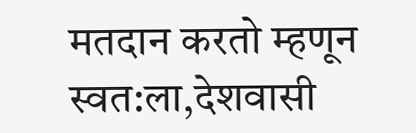मतदान करतो म्हणून स्वत:ला,देशवासी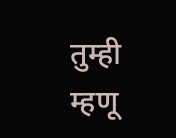तुम्ही म्हणू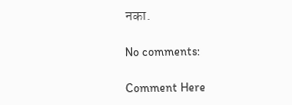नका.

No comments:

Comment Here